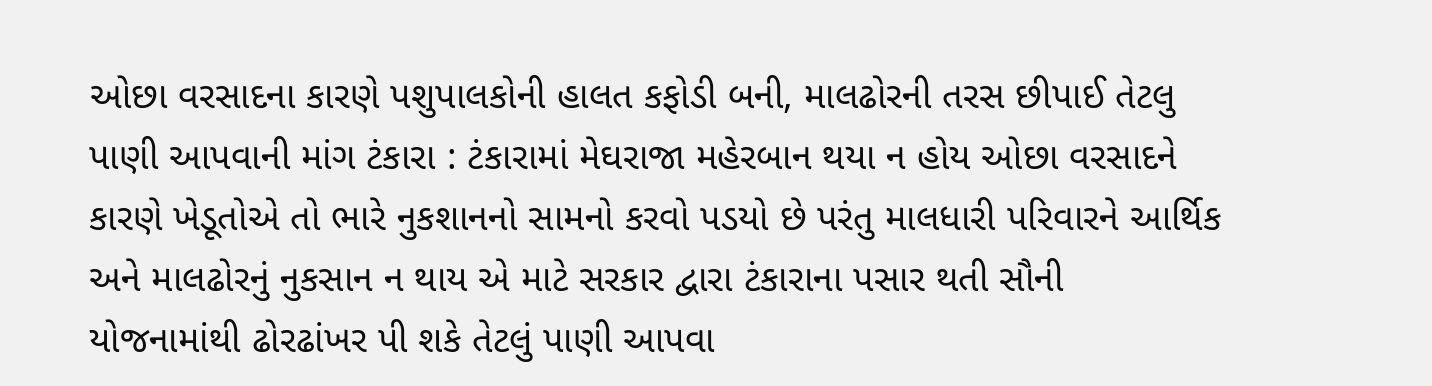ઓછા વરસાદના કારણે પશુપાલકોની હાલત કફોડી બની, માલઢોરની તરસ છીપાઈ તેટલુ પાણી આપવાની માંગ ટંકારા : ટંકારામાં મેઘરાજા મહેરબાન થયા ન હોય ઓછા વરસાદને કારણે ખેડૂતોએ તો ભારે નુકશાનનો સામનો કરવો પડયો છે પરંતુ માલધારી પરિવારને આર્થિક અને માલઢોરનું નુકસાન ન થાય એ માટે સરકાર દ્વારા ટંકારાના પસાર થતી સૌની યોજનામાંથી ઢોરઢાંખર પી શકે તેટલું પાણી આપવા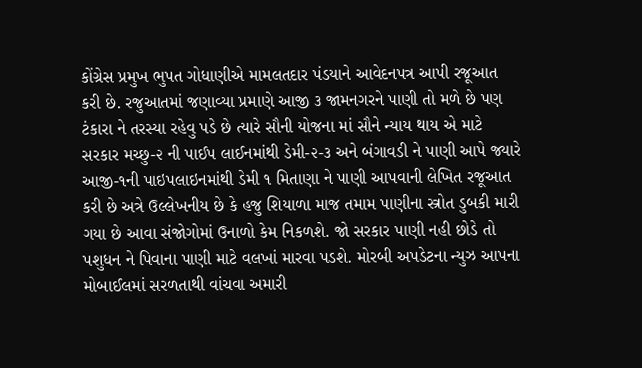કોંગ્રેસ પ્રમુખ ભુપત ગોધાણીએ મામલતદાર પંડયાને આવેદનપત્ર આપી રજૂઆત કરી છે. રજુઆતમાં જણાવ્યા પ્રમાણે આજી ૩ જામનગરને પાણી તો મળે છે પણ ટંકારા ને તરસ્યા રહેવુ પડે છે ત્યારે સૌની યોજના માં સૌને ન્યાય થાય એ માટે સરકાર મચ્છુ-૨ ની પાઈપ લાઈનમાંથી ડેમી-૨-૩ અને બંગાવડી ને પાણી આપે જ્યારે આજી-૧ની પાઇપલાઇનમાંથી ડેમી ૧ મિતાણા ને પાણી આપવાની લેખિત રજૂઆત કરી છે અત્રે ઉલ્લેખનીય છે કે હજુ શિયાળા માજ તમામ પાણીના સ્ત્રોત ડુબકી મારી ગયા છે આવા સંજોગોમાં ઉનાળો કેમ નિકળશે. જો સરકાર પાણી નહી છોડે તો પશુધન ને પિવાના પાણી માટે વલખાં મારવા પડશે. મોરબી અપડેટના ન્યુઝ આપના મોબાઈલમાં સરળતાથી વાંચવા અમારી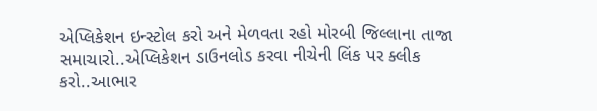એપ્લિકેશન ઇન્સ્ટોલ કરો અને મેળવતા રહો મોરબી જિલ્લાના તાજા સમાચારો..એપ્લિકેશન ડાઉનલોડ કરવા નીચેની લિંક પર ક્લીક કરો..આભાર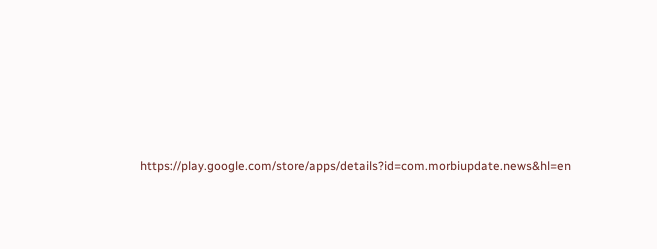https://play.google.com/store/apps/details?id=com.morbiupdate.news&hl=en